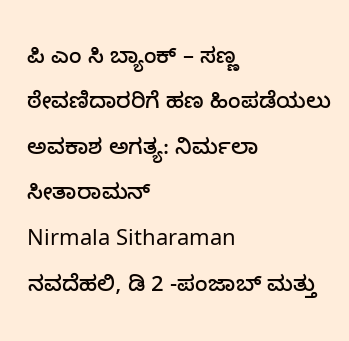ಪಿ ಎಂ ಸಿ ಬ್ಯಾಂಕ್ – ಸಣ್ಣ ಠೇವಣಿದಾರರಿಗೆ ಹಣ ಹಿಂಪಡೆಯಲು ಅವಕಾಶ ಅಗತ್ಯ: ನಿರ್ಮಲಾ ಸೀತಾರಾಮನ್
Nirmala Sitharaman
ನವದೆಹಲಿ, ಡಿ 2 -ಪಂಜಾಬ್ ಮತ್ತು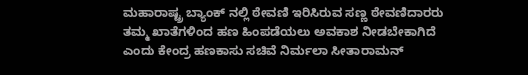ಮಹಾರಾಷ್ಟ್ರ ಬ್ಯಾಂಕ್ ನಲ್ಲಿ ಠೇವಣಿ ಇರಿಸಿರುವ ಸಣ್ಣ ಠೇವಣಿದಾರರು ತಮ್ಮ ಖಾತೆಗಳಿಂದ ಹಣ ಹಿಂಪಡೆಯಲು ಅವಕಾಶ ನೀಡಬೇಕಾಗಿದೆ ಎಂದು ಕೇಂದ್ರ ಹಣಕಾಸು ಸಚಿವೆ ನಿರ್ಮಲಾ ಸೀತಾರಾಮನ್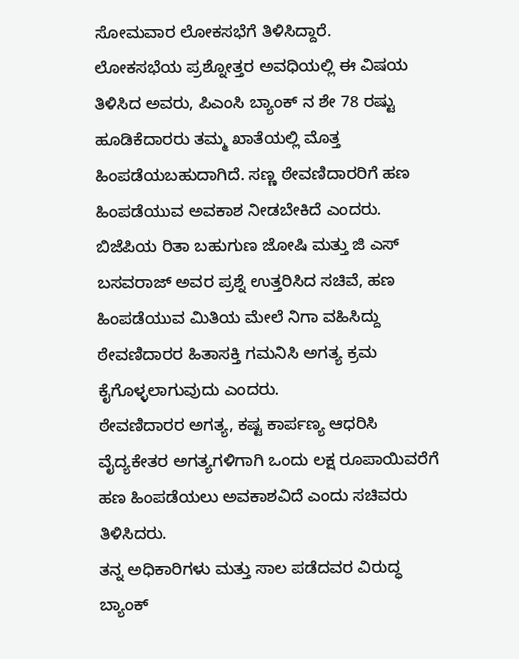ಸೋಮವಾರ ಲೋಕಸಭೆಗೆ ತಿಳಿಸಿದ್ದಾರೆ.
ಲೋಕಸಭೆಯ ಪ್ರಶ್ನೋತ್ತರ ಅವಧಿಯಲ್ಲಿ ಈ ವಿಷಯ ತಿಳಿಸಿದ ಅವರು, ಪಿಎಂಸಿ ಬ್ಯಾಂಕ್ ನ ಶೇ 78 ರಷ್ಟು ಹೂಡಿಕೆದಾರರು ತಮ್ಮ ಖಾತೆಯಲ್ಲಿ ಮೊತ್ತ ಹಿಂಪಡೆಯಬಹುದಾಗಿದೆ. ಸಣ್ಣ ಠೇವಣಿದಾರರಿಗೆ ಹಣ ಹಿಂಪಡೆಯುವ ಅವಕಾಶ ನೀಡಬೇಕಿದೆ ಎಂದರು.
ಬಿಜೆಪಿಯ ರಿತಾ ಬಹುಗುಣ ಜೋಷಿ ಮತ್ತು ಜಿ ಎಸ್ ಬಸವರಾಜ್ ಅವರ ಪ್ರಶ್ನೆ ಉತ್ತರಿಸಿದ ಸಚಿವೆ, ಹಣ ಹಿಂಪಡೆಯುವ ಮಿತಿಯ ಮೇಲೆ ನಿಗಾ ವಹಿಸಿದ್ದು ಠೇವಣಿದಾರರ ಹಿತಾಸಕ್ತಿ ಗಮನಿಸಿ ಅಗತ್ಯ ಕ್ರಮ ಕೈಗೊಳ್ಳಲಾಗುವುದು ಎಂದರು.
ಠೇವಣಿದಾರರ ಅಗತ್ಯ, ಕಷ್ಟ ಕಾರ್ಪಣ್ಯ ಆಧರಿಸಿ ವೈದ್ಯಕೇತರ ಅಗತ್ಯಗಳಿಗಾಗಿ ಒಂದು ಲಕ್ಷ ರೂಪಾಯಿವರೆಗೆ ಹಣ ಹಿಂಪಡೆಯಲು ಅವಕಾಶವಿದೆ ಎಂದು ಸಚಿವರು ತಿಳಿಸಿದರು.
ತನ್ನ ಅಧಿಕಾರಿಗಳು ಮತ್ತು ಸಾಲ ಪಡೆದವರ ವಿರುದ್ಧ ಬ್ಯಾಂಕ್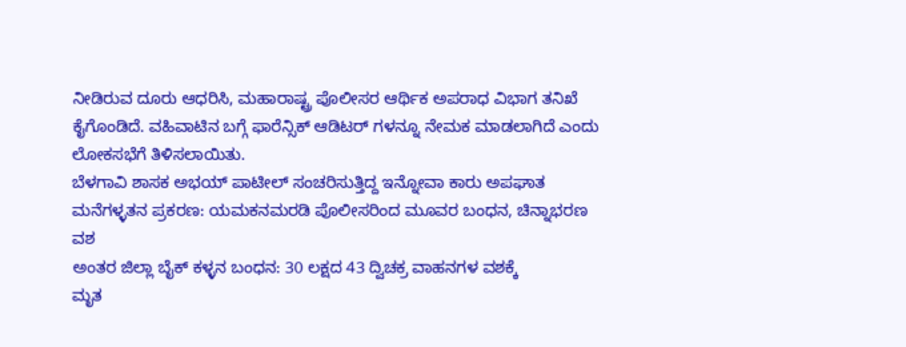ನೀಡಿರುವ ದೂರು ಆಧರಿಸಿ, ಮಹಾರಾಷ್ಟ್ರ ಪೊಲೀಸರ ಆರ್ಥಿಕ ಅಪರಾಧ ವಿಭಾಗ ತನಿಖೆ ಕೈಗೊಂಡಿದೆ. ವಹಿವಾಟಿನ ಬಗ್ಗೆ ಫಾರೆನ್ಸಿಕ್ ಆಡಿಟರ್ ಗಳನ್ನೂ ನೇಮಕ ಮಾಡಲಾಗಿದೆ ಎಂದು ಲೋಕಸಭೆಗೆ ತಿಳಿಸಲಾಯಿತು.
ಬೆಳಗಾವಿ ಶಾಸಕ ಅಭಯ್ ಪಾಟೀಲ್ ಸಂಚರಿಸುತ್ತಿದ್ದ ಇನ್ನೋವಾ ಕಾರು ಅಪಘಾತ
ಮನೆಗಳ್ಳತನ ಪ್ರಕರಣ: ಯಮಕನಮರಡಿ ಪೊಲೀಸರಿಂದ ಮೂವರ ಬಂಧನ, ಚಿನ್ನಾಭರಣ ವಶ
ಅಂತರ ಜಿಲ್ಲಾ ಬೈಕ್ ಕಳ್ಳನ ಬಂಧನ: 30 ಲಕ್ಷದ 43 ದ್ವಿಚಕ್ರ ವಾಹನಗಳ ವಶಕ್ಕೆ
ಮೃತ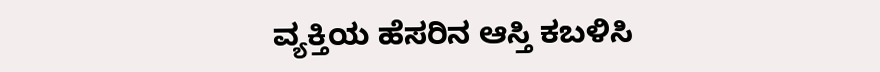ವ್ಯಕ್ತಿಯ ಹೆಸರಿನ ಆಸ್ತಿ ಕಬಳಿಸಿ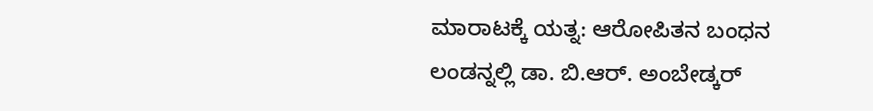ಮಾರಾಟಕ್ಕೆ ಯತ್ನ: ಆರೋಪಿತನ ಬಂಧನ
ಲಂಡನ್ನಲ್ಲಿ ಡಾ. ಬಿ.ಆರ್. ಅಂಬೇಡ್ಕರ್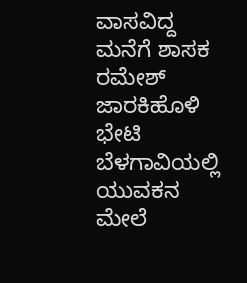ವಾಸವಿದ್ದ ಮನೆಗೆ ಶಾಸಕ ರಮೇಶ್ ಜಾರಕಿಹೊಳಿ ಭೇಟಿ
ಬೆಳಗಾವಿಯಲ್ಲಿ ಯುವಕನ ಮೇಲೆ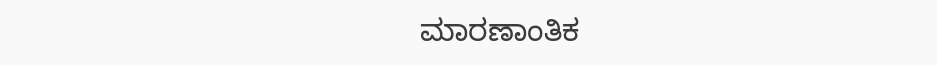ಮಾರಣಾಂತಿಕ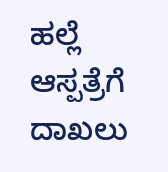ಹಲ್ಲೆ ಆಸ್ಪತ್ರೆಗೆ ದಾಖಲು